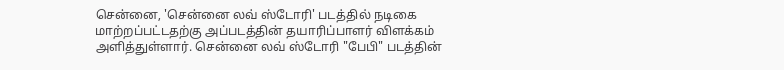சென்னை, 'சென்னை லவ் ஸ்டோரி' படத்தில் நடிகை மாற்றப்பட்டதற்கு அப்படத்தின் தயாரிப்பாளர் விளக்கம் அளித்துள்ளார். சென்னை லவ் ஸ்டோரி "பேபி" படத்தின்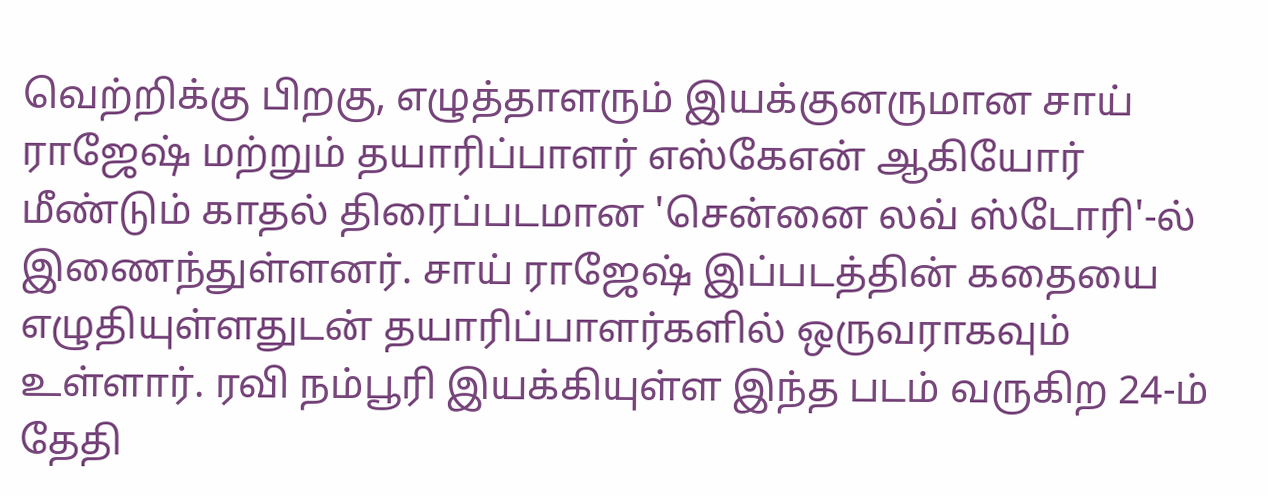வெற்றிக்கு பிறகு, எழுத்தாளரும் இயக்குனருமான சாய் ராஜேஷ் மற்றும் தயாரிப்பாளர் எஸ்கேஎன் ஆகியோர் மீண்டும் காதல் திரைப்படமான 'சென்னை லவ் ஸ்டோரி'-ல் இணைந்துள்ளனர். சாய் ராஜேஷ் இப்படத்தின் கதையை எழுதியுள்ளதுடன் தயாரிப்பாளர்களில் ஒருவராகவும் உள்ளார். ரவி நம்பூரி இயக்கியுள்ள இந்த படம் வருகிற 24-ம் தேதி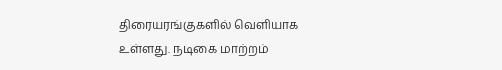திரையரங்குகளில் வெளியாக உள்ளது. நடிகை மாற்றம்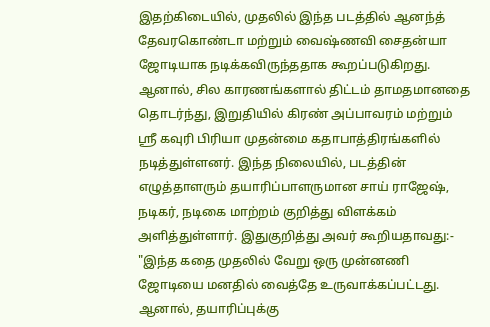இதற்கிடையில், முதலில் இந்த படத்தில் ஆனந்த் தேவரகொண்டா மற்றும் வைஷ்ணவி சைதன்யா ஜோடியாக நடிக்கவிருந்ததாக கூறப்படுகிறது. ஆனால், சில காரணங்களால் திட்டம் தாமதமானதை தொடர்ந்து, இறுதியில் கிரண் அப்பாவரம் மற்றும் ஸ்ரீ கவுரி பிரியா முதன்மை கதாபாத்திரங்களில் நடித்துள்ளனர். இந்த நிலையில், படத்தின் எழுத்தாளரும் தயாரிப்பாளருமான சாய் ராஜேஷ், நடிகர், நடிகை மாற்றம் குறித்து விளக்கம் அளித்துள்ளார். இதுகுறித்து அவர் கூறியதாவது:- "இந்த கதை முதலில் வேறு ஒரு முன்னணி ஜோடியை மனதில் வைத்தே உருவாக்கப்பட்டது. ஆனால், தயாரிப்புக்கு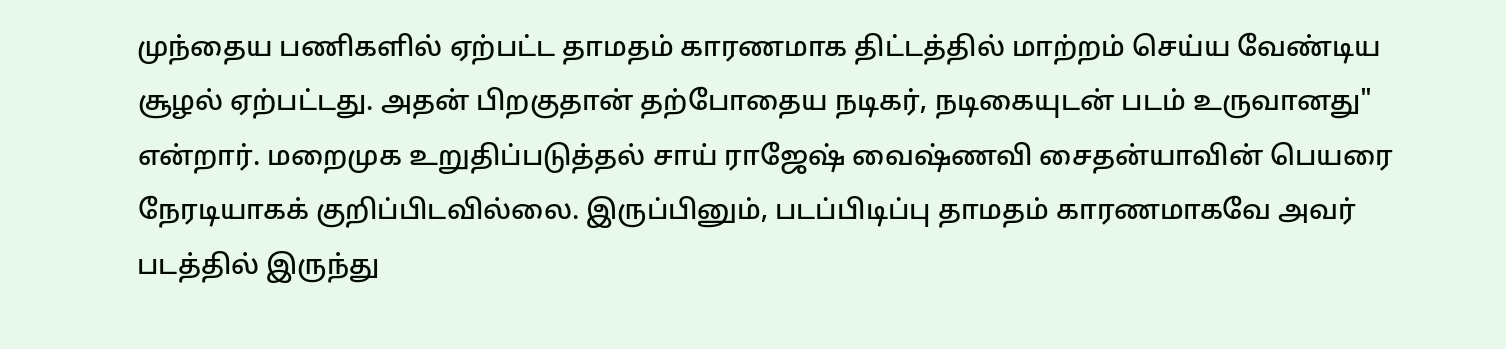முந்தைய பணிகளில் ஏற்பட்ட தாமதம் காரணமாக திட்டத்தில் மாற்றம் செய்ய வேண்டிய சூழல் ஏற்பட்டது. அதன் பிறகுதான் தற்போதைய நடிகர், நடிகையுடன் படம் உருவானது" என்றார். மறைமுக உறுதிப்படுத்தல் சாய் ராஜேஷ் வைஷ்ணவி சைதன்யாவின் பெயரை நேரடியாகக் குறிப்பிடவில்லை. இருப்பினும், படப்பிடிப்பு தாமதம் காரணமாகவே அவர் படத்தில் இருந்து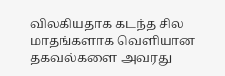விலகியதாக கடந்த சில மாதங்களாக வெளியான தகவல்களை அவரது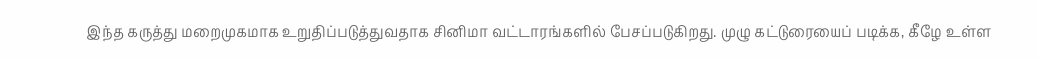இந்த கருத்து மறைமுகமாக உறுதிப்படுத்துவதாக சினிமா வட்டாரங்களில் பேசப்படுகிறது. முழு கட்டுரையைப் படிக்க, கீழே உள்ள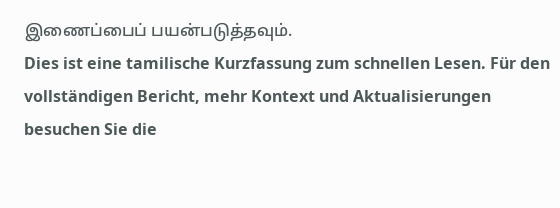இணைப்பைப் பயன்படுத்தவும்.
Dies ist eine tamilische Kurzfassung zum schnellen Lesen. Für den vollständigen Bericht, mehr Kontext und Aktualisierungen besuchen Sie die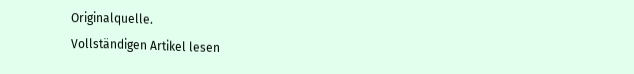Originalquelle.
Vollständigen Artikel lesen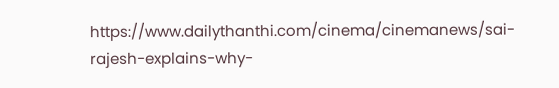https://www.dailythanthi.com/cinema/cinemanews/sai-rajesh-explains-why-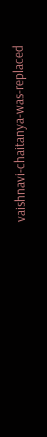vaishnavi-chaitanya-was-replaced